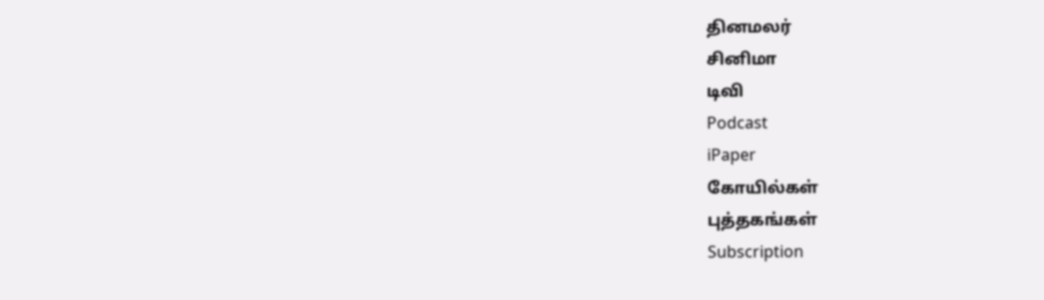தினமலர்
சினிமா
டிவி
Podcast
iPaper
கோயில்கள்
புத்தகங்கள்
Subscription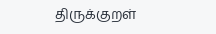திருக்குறள்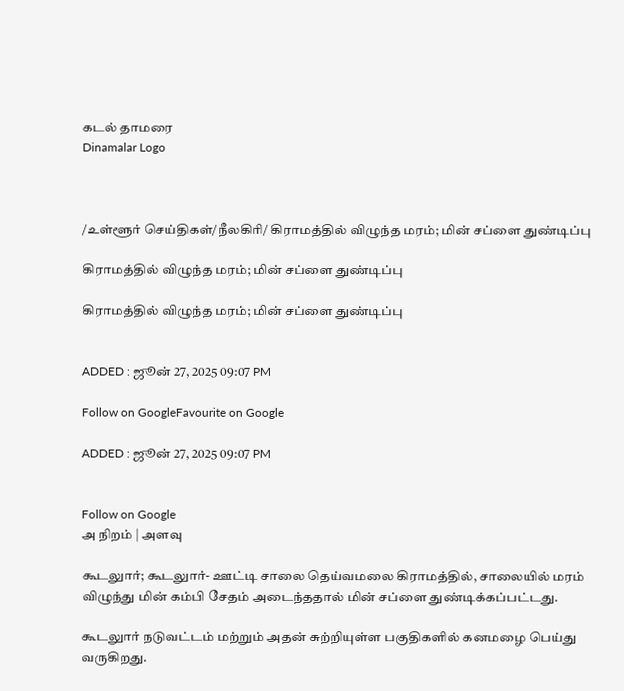கடல் தாமரை
Dinamalar Logo



/உள்ளூர் செய்திகள்/நீலகிரி/ கிராமத்தில் விழுந்த மரம்; மின் சப்ளை துண்டிப்பு

கிராமத்தில் விழுந்த மரம்; மின் சப்ளை துண்டிப்பு

கிராமத்தில் விழுந்த மரம்; மின் சப்ளை துண்டிப்பு


ADDED : ஜூன் 27, 2025 09:07 PM

Follow on GoogleFavourite on Google

ADDED : ஜூன் 27, 2025 09:07 PM


Follow on Google
அ நிறம் | அளவு

கூடலுார்; கூடலுார்- ஊட்டி சாலை தெய்வமலை கிராமத்தில், சாலையில் மரம் விழுந்து மின் கம்பி சேதம் அடைந்ததால் மின் சப்ளை துண்டிக்கப்பட்டது.

கூடலுார் நடுவட்டம் மற்றும் அதன் சுற்றியுள்ள பகுதிகளில் கனமழை பெய்து வருகிறது.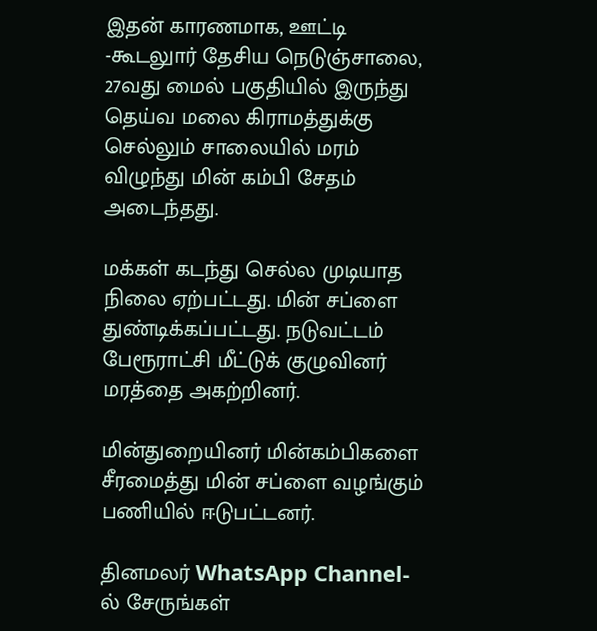இதன் காரணமாக, ஊட்டி -கூடலுார் தேசிய நெடுஞ்சாலை, 27வது மைல் பகுதியில் இருந்து தெய்வ மலை கிராமத்துக்கு செல்லும் சாலையில் மரம் விழுந்து மின் கம்பி சேதம் அடைந்தது.

மக்கள் கடந்து செல்ல முடியாத நிலை ஏற்பட்டது. மின் சப்ளை துண்டிக்கப்பட்டது. நடுவட்டம் பேரூராட்சி மீட்டுக் குழுவினர் மரத்தை அகற்றினர்.

மின்துறையினர் மின்கம்பிகளை சீரமைத்து மின் சப்ளை வழங்கும் பணியில் ஈடுபட்டனர்.

தினமலர் WhatsApp Channel-ல் சேருங்கள்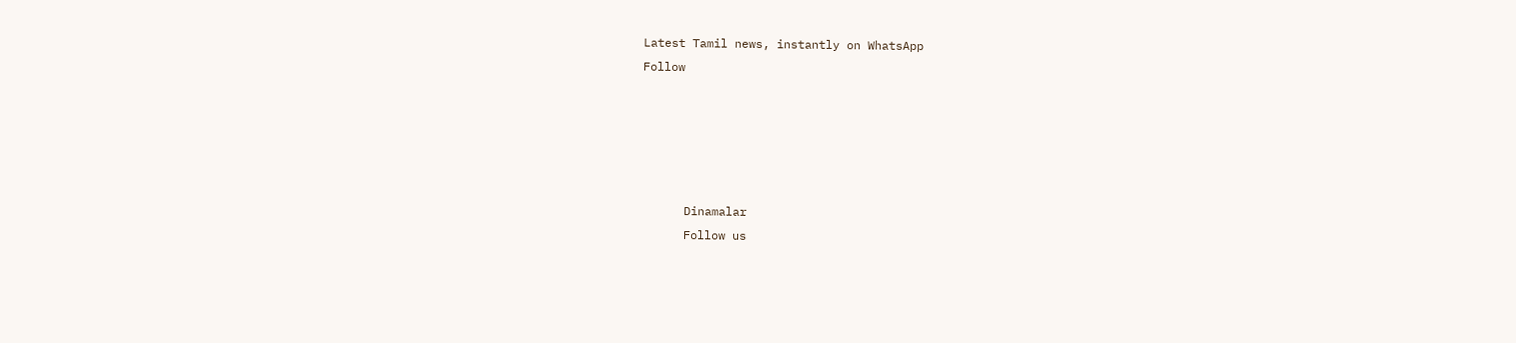Latest Tamil news, instantly on WhatsApp
Follow





      Dinamalar
      Follow us